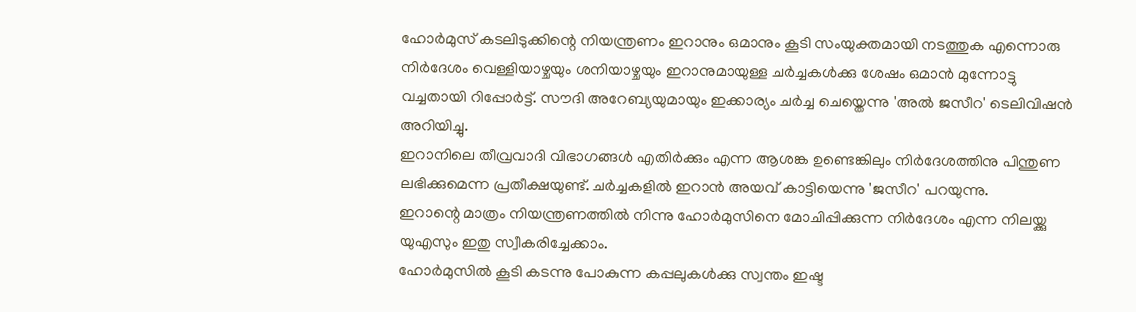ഹോർമുസ് കടലിടുക്കിന്റെ നിയന്ത്രണം ഇറാനും ഒമാനും കൂടി സംയുക്തമായി നടത്തുക എന്നൊരു നിർദേശം വെള്ളിയാഴ്ചയും ശനിയാഴ്ചയും ഇറാനുമായുള്ള ചർച്ചകൾക്കു ശേഷം ഒമാൻ മുന്നോട്ടു വച്ചതായി റിപ്പോർട്ട്. സൗദി അറേബ്യയുമായും ഇക്കാര്യം ചർച്ച ചെയ്തെന്നു 'അൽ ജസീറ' ടെലിവിഷൻ അറിയിച്ചു.
ഇറാനിലെ തീവ്രവാദി വിഭാഗങ്ങൾ എതിർക്കും എന്ന ആശങ്ക ഉണ്ടെങ്കിലും നിർദേശത്തിനു പിന്തുണ ലഭിക്കുമെന്ന പ്രതീക്ഷയുണ്ട്. ചർച്ചകളിൽ ഇറാൻ അയവ് കാട്ടിയെന്നു 'ജസീറ' പറയുന്നു.
ഇറാന്റെ മാത്രം നിയന്ത്രണത്തിൽ നിന്നു ഹോർമുസിനെ മോചിപ്പിക്കുന്ന നിർദേശം എന്ന നിലയ്ക്കു യുഎസും ഇതു സ്വീകരിച്ചേക്കാം.
ഹോർമുസിൽ കൂടി കടന്നു പോകുന്ന കപ്പലുകൾക്കു സ്വന്തം ഇഷ്ട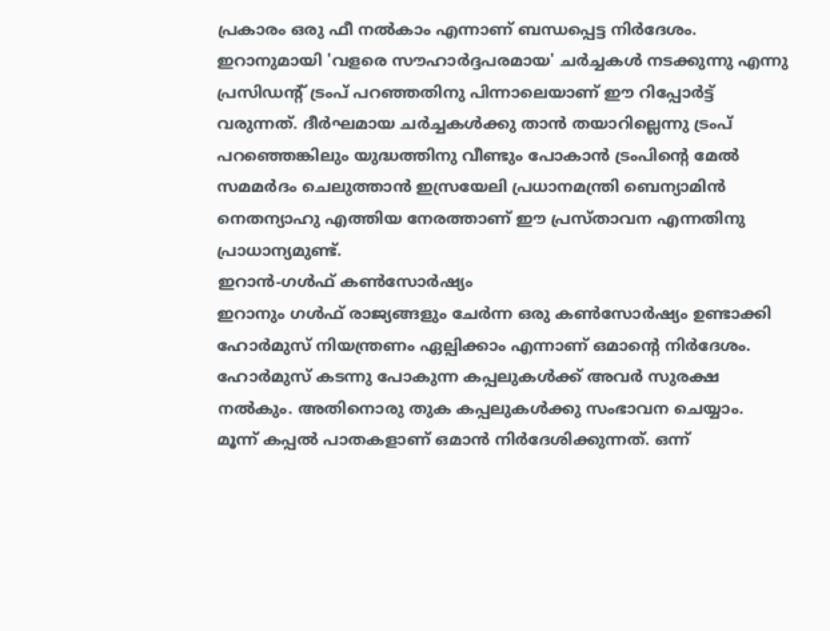പ്രകാരം ഒരു ഫീ നൽകാം എന്നാണ് ബന്ധപ്പെട്ട നിർദേശം.
ഇറാനുമായി 'വളരെ സൗഹാർദ്ദപരമായ' ചർച്ചകൾ നടക്കുന്നു എന്നു പ്രസിഡന്റ് ട്രംപ് പറഞ്ഞതിനു പിന്നാലെയാണ് ഈ റിപ്പോർട്ട് വരുന്നത്. ദീർഘമായ ചർച്ചകൾക്കു താൻ തയാറില്ലെന്നു ട്രംപ് പറഞ്ഞെങ്കിലും യുദ്ധത്തിനു വീണ്ടും പോകാൻ ട്രംപിന്റെ മേൽ സമമർദം ചെലുത്താൻ ഇസ്രയേലി പ്രധാനമന്ത്രി ബെന്യാമിൻ നെതന്യാഹു എത്തിയ നേരത്താണ് ഈ പ്രസ്താവന എന്നതിനു പ്രാധാന്യമുണ്ട്.
ഇറാൻ-ഗൾഫ് കൺസോർഷ്യം
ഇറാനും ഗൾഫ് രാജ്യങ്ങളും ചേർന്ന ഒരു കൺസോർഷ്യം ഉണ്ടാക്കി ഹോർമുസ് നിയന്ത്രണം ഏല്പിക്കാം എന്നാണ് ഒമാന്റെ നിർദേശം. ഹോർമുസ് കടന്നു പോകുന്ന കപ്പലുകൾക്ക് അവർ സുരക്ഷ നൽകും. അതിനൊരു തുക കപ്പലുകൾക്കു സംഭാവന ചെയ്യാം.
മൂന്ന് കപ്പൽ പാതകളാണ് ഒമാൻ നിർദേശിക്കുന്നത്. ഒന്ന്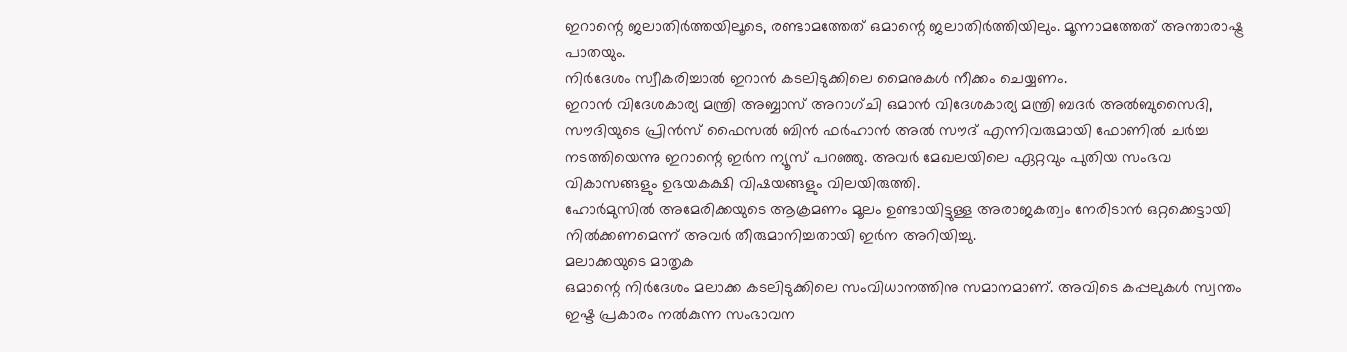ഇറാന്റെ ജലാതിർത്തയിലൂടെ, രണ്ടാമത്തേത് ഒമാന്റെ ജലാതിർത്തിയിലും. മൂന്നാമത്തേത് അന്താരാഷ്ട്ര പാതയും.
നിർദേശം സ്വീകരിച്ചാൽ ഇറാൻ കടലിടുക്കിലെ മൈനുകൾ നീക്കം ചെയ്യണം.
ഇറാൻ വിദേശകാര്യ മന്ത്രി അബ്ബാസ് അറാഗ്ചി ഒമാൻ വിദേശകാര്യ മന്ത്രി ബദർ അൽബുസൈദി, സൗദിയുടെ പ്രിൻസ് ഫൈസൽ ബിൻ ഫർഹാൻ അൽ സൗദ് എന്നിവരുമായി ഫോണിൽ ചർച്ച നടത്തിയെന്നു ഇറാന്റെ ഇർന ന്യൂസ് പറഞ്ഞു. അവർ മേഖലയിലെ ഏറ്റവും പുതിയ സംഭവ വികാസങ്ങളും ഉഭയകക്ഷി വിഷയങ്ങളും വിലയിരുത്തി.
ഹോർമുസിൽ അമേരിക്കയുടെ ആക്രമണം മൂലം ഉണ്ടായിട്ടുള്ള അരാജകത്വം നേരിടാൻ ഒറ്റക്കെട്ടായി നിൽക്കണമെന്ന് അവർ തീരുമാനിച്ചതായി ഇർന അറിയിച്ചു.
മലാക്കയുടെ മാതൃക
ഒമാന്റെ നിർദേശം മലാക്ക കടലിടുക്കിലെ സംവിധാനത്തിനു സമാനമാണ്. അവിടെ കപ്പലുകൾ സ്വന്തം ഇഷ്ട പ്രകാരം നൽകുന്ന സംഭാവന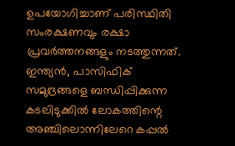ഉപയോഗിച്ചാണ് പരിസ്ഥിതി സംരക്ഷണവും രക്ഷാ പ്രവർത്തനങ്ങളും നടത്തുന്നത്. ഇന്ത്യൻ, പാസിഫിക് സമുദ്രങ്ങളെ ബന്ധിപ്പിക്കുന്ന കടലിടുക്കിൽ ലോകത്തിന്റെ അഞ്ചിലൊന്നിലേറെ കപ്പൽ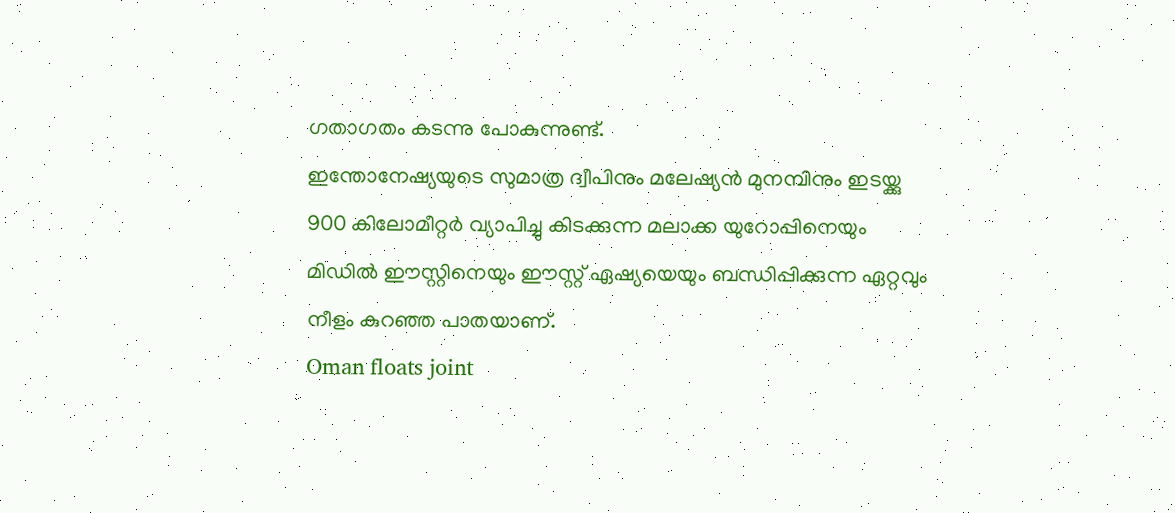ഗതാഗതം കടന്നു പോകുന്നുണ്ട്.
ഇന്തോനേഷ്യയുടെ സുമാത്ര ദ്വീപിനും മലേഷ്യൻ മുനമ്പിനും ഇടയ്ക്കു 900 കിലോമീറ്റർ വ്യാപിച്ചു കിടക്കുന്ന മലാക്ക യുറോപ്പിനെയും മിഡിൽ ഈസ്റ്റിനെയും ഈസ്റ്റ് ഏഷ്യയെയും ബന്ധിപ്പിക്കുന്ന ഏറ്റവും നീളം കുറഞ്ഞ പാതയാണ്.
Oman floats joint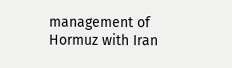management of Hormuz with Iran